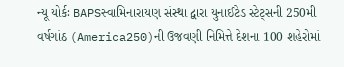ન્યૂ યોર્કઃ BAPSસ્વામિનારાયણ સંસ્થા દ્વારા યુનાઈટેડ સ્ટેટ્સની 250મી વર્ષગાંઠ (America250)ની ઉજવણી નિમિત્તે દેશના 100 શહેરોમાં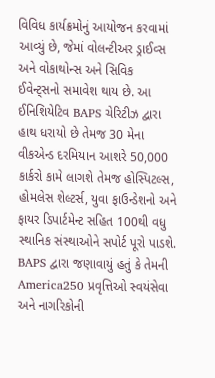વિવિધ કાર્યક્રમોનું આયોજન કરવામાં આવ્યું છે, જેમાં વોલન્ટીઅર ડ્રાઈવ્સ અને વોકાથોન્સ અને સિવિક ઈવેન્ટ્સનો સમાવેશ થાય છે. આ ઈનિશિયેટિવ BAPS ચેરિટીઝ દ્વારા હાથ ધરાયો છે તેમજ 30 મેના વીકએન્ડ દરમિયાન આશરે 50,000 કાર્કરો કામે લાગશે તેમજ હોસ્પિટલ્સ, હોમલેસ શેલ્ટર્સ, યુવા ફાઉન્ડેશનો અને ફાયર ડિપાર્ટમેન્ટ સહિત 100થી વધુ સ્થાનિક સંસ્થાઓને સપોર્ટ પૂરો પાડશે.
BAPS દ્વારા જણાવાયું હતું કે તેમની America250 પ્રવૃત્તિઓ સ્વયંસેવા અને નાગરિકોની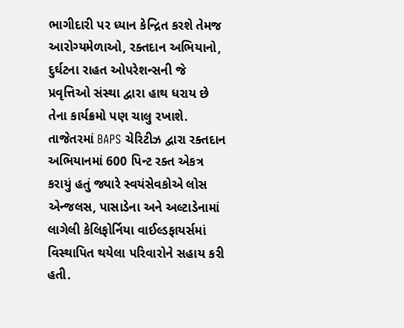ભાગીદારી પર ધ્યાન કેન્દ્રિત કરશે તેમજ આરોગ્યમેળાઓ, રક્તદાન અભિયાનો, દુર્ઘટના રાહત ઓપરેશન્સની જે પ્રવૃત્તિઓ સંસ્થા દ્વારા હાથ ધરાય છે તેના કાર્યક્રમો પણ ચાલુ રખાશે. તાજેતરમાં BAPS ચેરિટીઝ દ્વારા રક્તદાન અભિયાનમાં 600 પિન્ટ રક્ત એકત્ર કરાયું હતું જ્યારે સ્વયંસેવકોએ લોસ એન્જલસ, પાસાડેના અને અલ્ટાડેનામાં લાગેલી કેલિફોર્નિયા વાઈલ્ડફાયર્સમાં વિસ્થાપિત થયેલા પરિવારોને સહાય કરી હતી.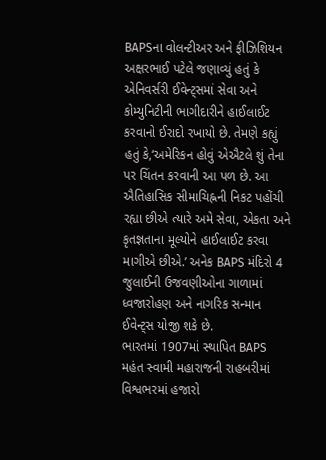BAPSના વોલન્ટીઅર અને ફીઝિશિયન અક્ષરભાઈ પટેલે જણાવ્યું હતું કે એનિવર્સરી ઈવેન્ટ્સમાં સેવા અને કોમ્યુનિટીની ભાગીદારીને હાઈલાઈટ કરવાનો ઈરાદો રખાયો છે. તેમણે કહ્યું હતું કે,‘અમેરિકન હોવું એઐટલે શું તેના પર ચિંતન કરવાની આ પળ છે. આ ઐતિહાસિક સીમાચિહ્નની નિકટ પહોંચી રહ્યા છીએ ત્યારે અમે સેવા, એકતા અને કૃતજ્ઞતાના મૂલ્યોને હાઈલાઈટ કરવા માગીએ છીએ.’ અનેક BAPS મંદિરો 4 જુલાઈની ઉજવણીઓના ગાળામાં ધ્વજારોહણ અને નાગરિક સન્માન ઈવેન્ટ્સ યોજી શકે છે.
ભારતમાં 1907માં સ્થાપિત BAPS મહંત સ્વામી મહારાજની રાહબરીમાં વિશ્વભરમાં હજારો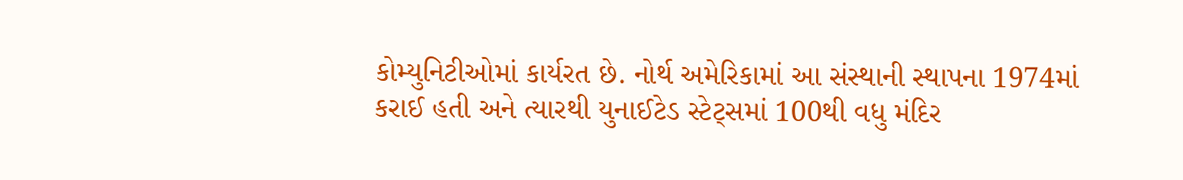કોમ્યુનિટીઓમાં કાર્યરત છે. નોર્થ અમેરિકામાં આ સંસ્થાની સ્થાપના 1974માં કરાઈ હતી અને ત્યારથી યુનાઈટેડ સ્ટેટ્સમાં 100થી વધુ મંદિર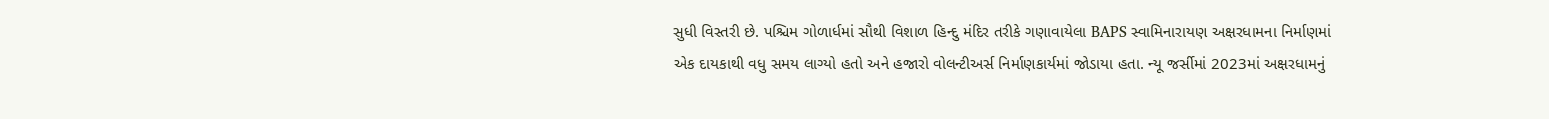સુધી વિસ્તરી છે. પશ્ચિમ ગોળાર્ધમાં સૌથી વિશાળ હિન્દુ મંદિર તરીકે ગણાવાયેલા BAPS સ્વામિનારાયણ અક્ષરધામના નિર્માણમાં એક દાયકાથી વધુ સમય લાગ્યો હતો અને હજારો વોલન્ટીઅર્સ નિર્માણકાર્યમાં જોડાયા હતા. ન્યૂ જર્સીમાં 2023માં અક્ષરધામનું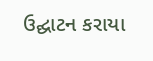ઉદ્ઘાટન કરાયા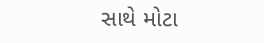સાથે મોટા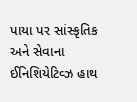પાયા પર સાંસ્કૃતિક અને સેવાના ઈનિશિયેટિવ્ઝ હાથ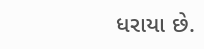ધરાયા છે.